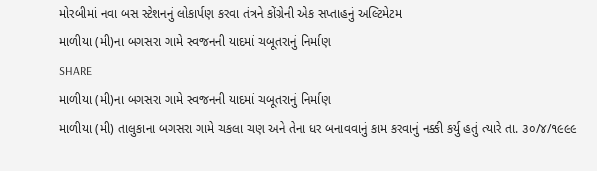મોરબીમાં નવા બસ સ્ટેશનનું લોકાર્પણ કરવા તંત્રને કોંગ્રેની એક સપ્તાહનું અલ્ટિમેટમ
માળીયા (મી)ના બગસરા ગામે સ્વજનની યાદમાં ચબૂતરાનું નિર્માણ
SHARE
માળીયા (મી)ના બગસરા ગામે સ્વજનની યાદમાં ચબૂતરાનું નિર્માણ
માળીયા (મી) તાલુકાના બગસરા ગામે ચકલા ચણ અને તેના ધર બનાવવાનું કામ કરવાનું નક્કી કર્યુ હતું ત્યારે તા. ૩૦/૪/૧૯૯૯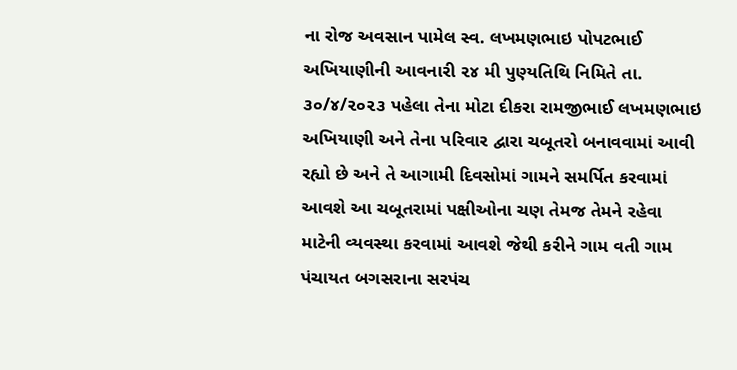ના રોજ અવસાન પામેલ સ્વ. લખમણભાઇ પોપટભાઈ અખિયાણીની આવનારી ૨૪ મી પુણ્યતિથિ નિમિતે તા. ૩૦/૪/૨૦૨૩ પહેલા તેના મોટા દીકરા રામજીભાઈ લખમણભાઇ અખિયાણી અને તેના પરિવાર દ્વારા ચબૂતરો બનાવવામાં આવી રહ્યો છે અને તે આગામી દિવસોમાં ગામને સમર્પિત કરવામાં આવશે આ ચબૂતરામાં પક્ષીઓના ચણ તેમજ તેમને રહેવા માટેની વ્યવસ્થા કરવામાં આવશે જેથી કરીને ગામ વતી ગામ પંચાયત બગસરાના સરપંચ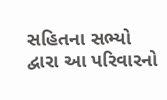સહિતના સભ્યો દ્વારા આ પરિવારનો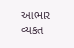આભાર વ્યકત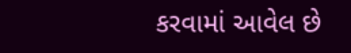કરવામાં આવેલ છે